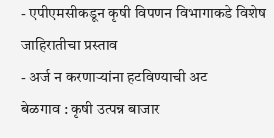- एपीएमसीकडून कृषी विपणन विभागाकडे विशेष जाहिरातीचा प्रस्ताव
- अर्ज न करणाऱ्यांना हटविण्याची अट
बेळगाव : कृषी उत्पन्न बाजार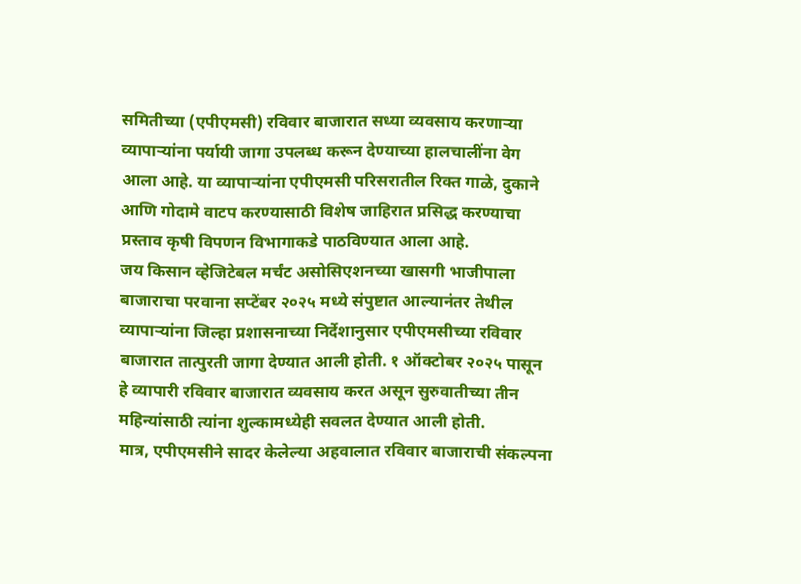समितीच्या (एपीएमसी) रविवार बाजारात सध्या व्यवसाय करणाऱ्या व्यापाऱ्यांना पर्यायी जागा उपलब्ध करून देण्याच्या हालचालींना वेग आला आहे. या व्यापाऱ्यांना एपीएमसी परिसरातील रिक्त गाळे, दुकाने आणि गोदामे वाटप करण्यासाठी विशेष जाहिरात प्रसिद्ध करण्याचा प्रस्ताव कृषी विपणन विभागाकडे पाठविण्यात आला आहे.
जय किसान व्हेजिटेबल मर्चंट असोसिएशनच्या खासगी भाजीपाला बाजाराचा परवाना सप्टेंबर २०२५ मध्ये संपुष्टात आल्यानंतर तेथील व्यापाऱ्यांना जिल्हा प्रशासनाच्या निर्देशानुसार एपीएमसीच्या रविवार बाजारात तात्पुरती जागा देण्यात आली होती. १ ऑक्टोबर २०२५ पासून हे व्यापारी रविवार बाजारात व्यवसाय करत असून सुरुवातीच्या तीन महिन्यांसाठी त्यांना शुल्कामध्येही सवलत देण्यात आली होती.
मात्र, एपीएमसीने सादर केलेल्या अहवालात रविवार बाजाराची संकल्पना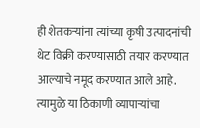ही शेतकऱ्यांना त्यांच्या कृषी उत्पादनांची थेट विक्री करण्यासाठी तयार करण्यात आल्याचे नमूद करण्यात आले आहे. त्यामुळे या ठिकाणी व्यापाऱ्यांचा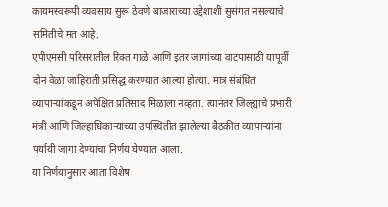कायमस्वरूपी व्यवसाय सुरू ठेवणे बाजाराच्या उद्देशाशी सुसंगत नसल्याचे समितीचे मत आहे.
एपीएमसी परिसरातील रिक्त गाळे आणि इतर जागांच्या वाटपासाठी यापूर्वी दोन वेळा जाहिराती प्रसिद्ध करण्यात आल्या होत्या. मात्र संबंधित व्यापाऱ्यांकडून अपेक्षित प्रतिसाद मिळाला नव्हता. त्यानंतर जिल्ह्याचे प्रभारी मंत्री आणि जिल्हाधिकाऱ्यांच्या उपस्थितीत झालेल्या बैठकीत व्यापाऱ्यांना पर्यायी जागा देण्याचा निर्णय घेण्यात आला.
या निर्णयानुसार आता विशेष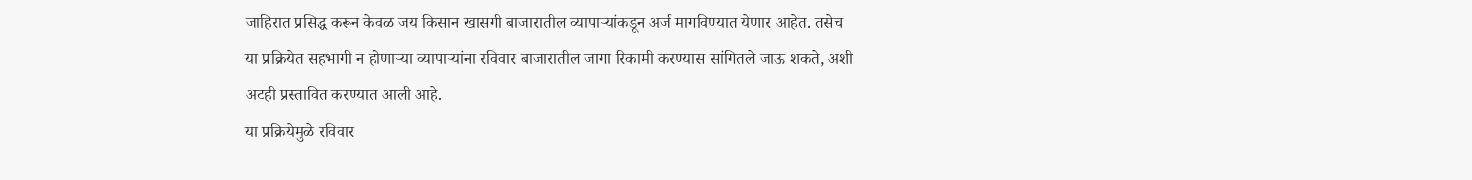जाहिरात प्रसिद्ध करून केवळ जय किसान खासगी बाजारातील व्यापाऱ्यांकडून अर्ज मागविण्यात येणार आहेत. तसेच या प्रक्रियेत सहभागी न होणाऱ्या व्यापाऱ्यांना रविवार बाजारातील जागा रिकामी करण्यास सांगितले जाऊ शकते, अशी अटही प्रस्तावित करण्यात आली आहे.
या प्रक्रियेमुळे रविवार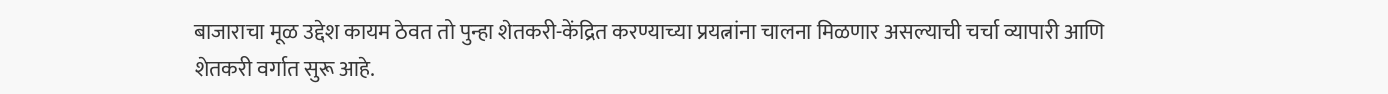बाजाराचा मूळ उद्देश कायम ठेवत तो पुन्हा शेतकरी-केंद्रित करण्याच्या प्रयत्नांना चालना मिळणार असल्याची चर्चा व्यापारी आणि शेतकरी वर्गात सुरू आहे.